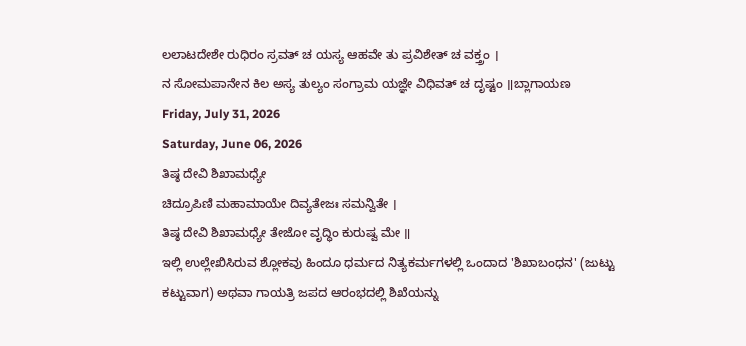ಲಲಾಟದೇಶೇ ರುಧಿರಂ ಸ್ರವತ್ ಚ ಯಸ್ಯ ಆಹವೇ ತು ಪ್ರವಿಶೇತ್ ಚ ವಕ್ತ್ರಂ ।
ನ ಸೋಮಪಾನೇನ ಕಿಲ ಅಸ್ಯ ತುಲ್ಯಂ ಸಂಗ್ರಾಮ ಯಜ್ಞೇ ವಿಧಿವತ್ ಚ ದೃಷ್ಟಂ ॥ಬ್ಲಾಗಾಯಣ
Friday, July 31, 2026
Saturday, June 06, 2026
ತಿಷ್ಠ ದೇವಿ ಶಿಖಾಮಧ್ಯೇ
ಚಿದ್ರೂಪಿಣಿ ಮಹಾಮಾಯೇ ದಿವ್ಯತೇಜಃ ಸಮನ್ವಿತೇ ।
ತಿಷ್ಠ ದೇವಿ ಶಿಖಾಮಧ್ಯೇ ತೇಜೋ ವೃದ್ಧಿಂ ಕುರುಷ್ವ ಮೇ ॥
ಇಲ್ಲಿ ಉಲ್ಲೇಖಿಸಿರುವ ಶ್ಲೋಕವು ಹಿಂದೂ ಧರ್ಮದ ನಿತ್ಯಕರ್ಮಗಳಲ್ಲಿ ಒಂದಾದ 'ಶಿಖಾಬಂಧನ' (ಜುಟ್ಟು ಕಟ್ಟುವಾಗ) ಅಥವಾ ಗಾಯತ್ರಿ ಜಪದ ಆರಂಭದಲ್ಲಿ ಶಿಖೆಯನ್ನು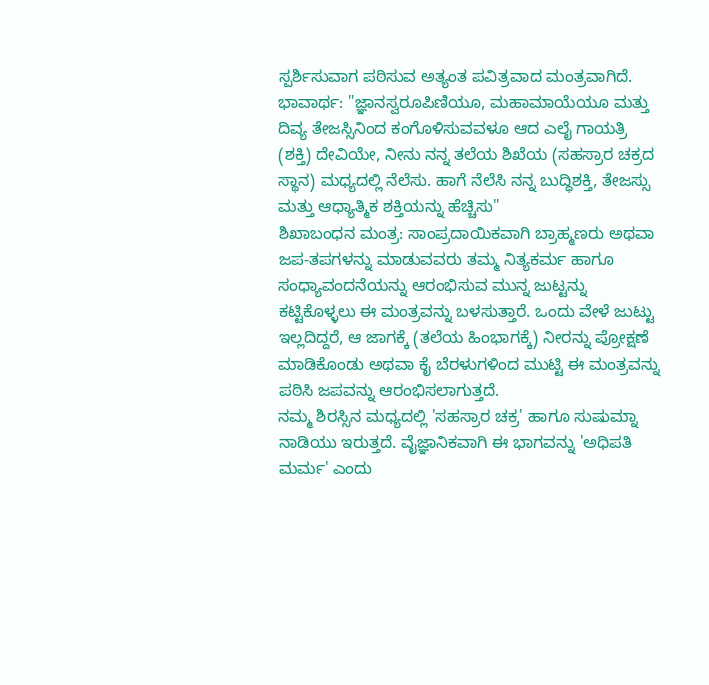ಸ್ಪರ್ಶಿಸುವಾಗ ಪಠಿಸುವ ಅತ್ಯಂತ ಪವಿತ್ರವಾದ ಮಂತ್ರವಾಗಿದೆ.
ಭಾವಾರ್ಥ: "ಜ್ಞಾನಸ್ವರೂಪಿಣಿಯೂ, ಮಹಾಮಾಯೆಯೂ ಮತ್ತು ದಿವ್ಯ ತೇಜಸ್ಸಿನಿಂದ ಕಂಗೊಳಿಸುವವಳೂ ಆದ ಎಲೈ ಗಾಯತ್ರಿ (ಶಕ್ತಿ) ದೇವಿಯೇ, ನೀನು ನನ್ನ ತಲೆಯ ಶಿಖೆಯ (ಸಹಸ್ರಾರ ಚಕ್ರದ ಸ್ಥಾನ) ಮಧ್ಯದಲ್ಲಿ ನೆಲೆಸು. ಹಾಗೆ ನೆಲೆಸಿ ನನ್ನ ಬುದ್ಧಿಶಕ್ತಿ, ತೇಜಸ್ಸು ಮತ್ತು ಆಧ್ಯಾತ್ಮಿಕ ಶಕ್ತಿಯನ್ನು ಹೆಚ್ಚಿಸು"
ಶಿಖಾಬಂಧನ ಮಂತ್ರ: ಸಾಂಪ್ರದಾಯಿಕವಾಗಿ ಬ್ರಾಹ್ಮಣರು ಅಥವಾ ಜಪ-ತಪಗಳನ್ನು ಮಾಡುವವರು ತಮ್ಮ ನಿತ್ಯಕರ್ಮ ಹಾಗೂ ಸಂಧ್ಯಾವಂದನೆಯನ್ನು ಆರಂಭಿಸುವ ಮುನ್ನ ಜುಟ್ಟನ್ನು ಕಟ್ಟಿಕೊಳ್ಳಲು ಈ ಮಂತ್ರವನ್ನು ಬಳಸುತ್ತಾರೆ. ಒಂದು ವೇಳೆ ಜುಟ್ಟು ಇಲ್ಲದಿದ್ದರೆ, ಆ ಜಾಗಕ್ಕೆ (ತಲೆಯ ಹಿಂಭಾಗಕ್ಕೆ) ನೀರನ್ನು ಪ್ರೋಕ್ಷಣೆ ಮಾಡಿಕೊಂಡು ಅಥವಾ ಕೈ ಬೆರಳುಗಳಿಂದ ಮುಟ್ಟಿ ಈ ಮಂತ್ರವನ್ನು ಪಠಿಸಿ ಜಪವನ್ನು ಆರಂಭಿಸಲಾಗುತ್ತದೆ.
ನಮ್ಮ ಶಿರಸ್ಸಿನ ಮಧ್ಯದಲ್ಲಿ 'ಸಹಸ್ರಾರ ಚಕ್ರ' ಹಾಗೂ ಸುಷುಮ್ನಾ ನಾಡಿಯು ಇರುತ್ತದೆ. ವೈಜ್ಞಾನಿಕವಾಗಿ ಈ ಭಾಗವನ್ನು 'ಅಧಿಪತಿ ಮರ್ಮ' ಎಂದು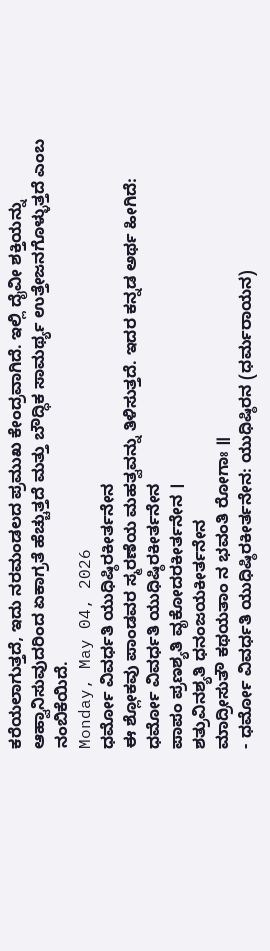ಕರೆಯಲಾಗುತ್ತದೆ, ಇದು ನರಮಂಡಲದ ಪ್ರಮುಖ ಕೇಂದ್ರವಾಗಿದೆ. ಇಲ್ಲಿ ದೈವೀ ಶಕ್ತಿಯನ್ನು ಆಹ್ವಾನಿಸುವುದರಿಂದ ಏಕಾಗ್ರತೆ ಹೆಚ್ಚುತ್ತದೆ ಮತ್ತು ಬೌದ್ಧಿಕ ಸಾಮರ್ಥ್ಯ ಉತ್ತೇಜನಗೊಳ್ಳುತ್ತದೆ ಎಂಬ ನಂಬಿಕೆಯಿದೆ.
Monday, May 04, 2026
ಧರ್ಮೋ ವಿವರ್ಧತಿ ಯುಧಿಷ್ಠಿರಕೀರ್ತನೇನ
ಈ ಶ್ಲೋಕವು ಪಾಂಡವರ ಸ್ಮರಣೆಯ ಮಹತ್ವವನ್ನು ತಿಳಿಸುತ್ತದೆ. ಇದರ ಕನ್ನಡ ಅರ್ಥ ಹೀಗಿದೆ:
ಧರ್ಮೋ ವಿವರ್ಧತಿ ಯುಧಿಷ್ಠಿರಕೀರ್ತನೇನ
ಪಾಪಂ ಪ್ರಣಶ್ಯತಿ ವೃಕೋದರಕೀರ್ತನೇನ ।
ಶತ್ರುವಿನಶ್ಯತಿ ಧನಂಜಯಕೀರ್ತನೇನ
ಮಾದ್ರೀಸುತೌ ಕಥಯತಾಂ ನ ಭವಂತಿ ರೋಗಾಃ ॥
- ಧರ್ಮೋ ವಿವರ್ಧತಿ ಯುಧಿಷ್ಠಿರಕೀರ್ತನೇನ: ಯುಧಿಷ್ಠಿರನ (ಧರ್ಮರಾಯನ)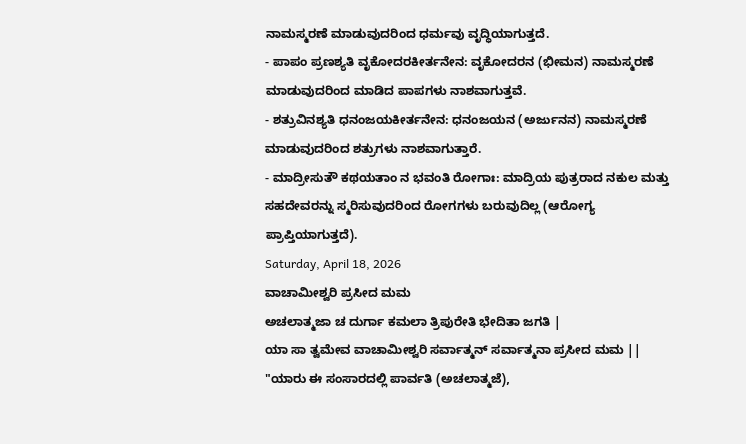ನಾಮಸ್ಮರಣೆ ಮಾಡುವುದರಿಂದ ಧರ್ಮವು ವೃದ್ಧಿಯಾಗುತ್ತದೆ.
- ಪಾಪಂ ಪ್ರಣಶ್ಯತಿ ವೃಕೋದರಕೀರ್ತನೇನ: ವೃಕೋದರನ (ಭೀಮನ) ನಾಮಸ್ಮರಣೆ ಮಾಡುವುದರಿಂದ ಮಾಡಿದ ಪಾಪಗಳು ನಾಶವಾಗುತ್ತವೆ.
- ಶತ್ರುವಿನಶ್ಯತಿ ಧನಂಜಯಕೀರ್ತನೇನ: ಧನಂಜಯನ (ಅರ್ಜುನನ) ನಾಮಸ್ಮರಣೆ ಮಾಡುವುದರಿಂದ ಶತ್ರುಗಳು ನಾಶವಾಗುತ್ತಾರೆ.
- ಮಾದ್ರೀಸುತೌ ಕಥಯತಾಂ ನ ಭವಂತಿ ರೋಗಾಃ: ಮಾದ್ರಿಯ ಪುತ್ರರಾದ ನಕುಲ ಮತ್ತು ಸಹದೇವರನ್ನು ಸ್ಮರಿಸುವುದರಿಂದ ರೋಗಗಳು ಬರುವುದಿಲ್ಲ (ಆರೋಗ್ಯ ಪ್ರಾಪ್ತಿಯಾಗುತ್ತದೆ).
Saturday, April 18, 2026
ವಾಚಾಮೀಶ್ವರಿ ಪ್ರಸೀದ ಮಮ
ಅಚಲಾತ್ಮಜಾ ಚ ದುರ್ಗಾ ಕಮಲಾ ತ್ರಿಪುರೇತಿ ಭೇದಿತಾ ಜಗತಿ |
ಯಾ ಸಾ ತ್ವಮೇವ ವಾಚಾಮೀಶ್ವರಿ ಸರ್ವಾತ್ಮನ್ ಸರ್ವಾತ್ಮನಾ ಪ್ರಸೀದ ಮಮ ||
"ಯಾರು ಈ ಸಂಸಾರದಲ್ಲಿ ಪಾರ್ವತಿ (ಅಚಲಾತ್ಮಜೆ),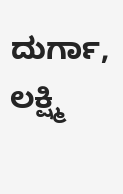ದುರ್ಗಾ, ಲಕ್ಷ್ಮಿ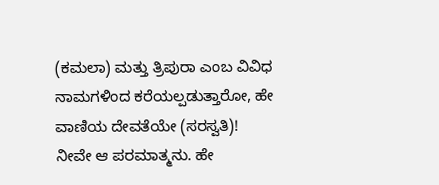(ಕಮಲಾ) ಮತ್ತು ತ್ರಿಪುರಾ ಎಂಬ ವಿವಿಧ ನಾಮಗಳಿಂದ ಕರೆಯಲ್ಪಡುತ್ತಾರೋ, ಹೇ ವಾಣಿಯ ದೇವತೆಯೇ (ಸರಸ್ವತಿ)! ನೀವೇ ಆ ಪರಮಾತ್ಮನು. ಹೇ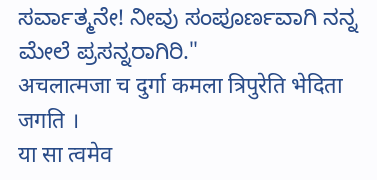ಸರ್ವಾತ್ಮನೇ! ನೀವು ಸಂಪೂರ್ಣವಾಗಿ ನನ್ನ ಮೇಲೆ ಪ್ರಸನ್ನರಾಗಿರಿ."
अचलात्मजा च दुर्गा कमला त्रिपुरेति भेदिता जगति ।
या सा त्वमेव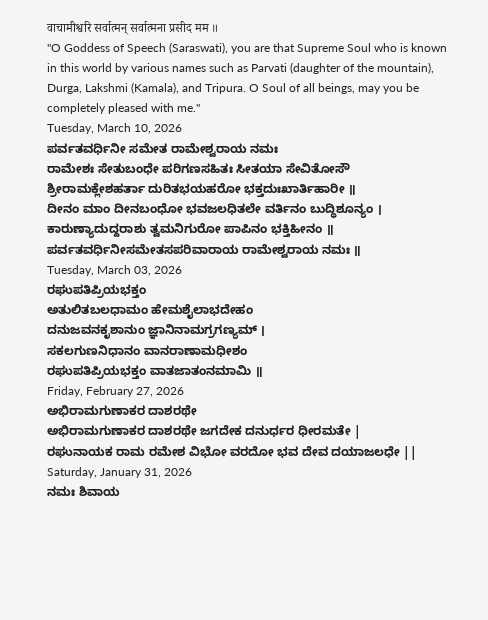वाचामीश्वरि सर्वात्मन् सर्वात्मना प्रसीद मम ॥
"O Goddess of Speech (Saraswati), you are that Supreme Soul who is known in this world by various names such as Parvati (daughter of the mountain), Durga, Lakshmi (Kamala), and Tripura. O Soul of all beings, may you be completely pleased with me."
Tuesday, March 10, 2026
ಪರ್ವತವರ್ಧಿನೀ ಸಮೇತ ರಾಮೇಶ್ವರಾಯ ನಮಃ
ರಾಮೇಶಃ ಸೇತುಬಂಧೇ ಪರಿಗಣಸಹಿತಃ ಸೀತಯಾ ಸೇವಿತೋಸೌ
ಶ್ರೀರಾಮಕ್ಲೇಶಹರ್ತಾ ದುರಿತಭಯಹರೋ ಭಕ್ತದುಃಖಾರ್ತಿಹಾರೀ ॥
ದೀನಂ ಮಾಂ ದೀನಬಂಧೋ ಭವಜಲಧಿತಲೇ ವರ್ತಿನಂ ಬುದ್ಧಿಶೂನ್ಯಂ ।
ಕಾರುಣ್ಯಾದುದ್ದರಾಶು ತ್ವಮನಿಗುರೋ ಪಾಪಿನಂ ಭಕ್ತಿಹೀನಂ ॥
ಪರ್ವತವರ್ಧಿನೀಸಮೇತಸಪರಿವಾರಾಯ ರಾಮೇಶ್ವರಾಯ ನಮಃ ॥
Tuesday, March 03, 2026
ರಘುಪತಿಪ್ರಿಯಭಕ್ತಂ
ಅತುಲಿತಬಲಧಾಮಂ ಹೇಮಶೈಲಾಭದೇಹಂ
ದನುಜವನಕೃಶಾನುಂ ಜ್ಞಾನಿನಾಮಗ್ರಗಣ್ಯಮ್ ।
ಸಕಲಗುಣನಿಧಾನಂ ವಾನರಾಣಾಮಧೀಶಂ
ರಘುಪತಿಪ್ರಿಯಭಕ್ತಂ ವಾತಜಾತಂನಮಾಮಿ ॥
Friday, February 27, 2026
ಅಭಿರಾಮಗುಣಾಕರ ದಾಶರಥೇ
ಅಭಿರಾಮಗುಣಾಕರ ದಾಶರಥೇ ಜಗದೇಕ ದನುರ್ಧರ ಧೀರಮತೇ |
ರಘುನಾಯಕ ರಾಮ ರಮೇಶ ವಿಭೋ ವರದೋ ಭವ ದೇವ ದಯಾಜಲಧೇ ||
Saturday, January 31, 2026
ನಮಃ ಶಿವಾಯ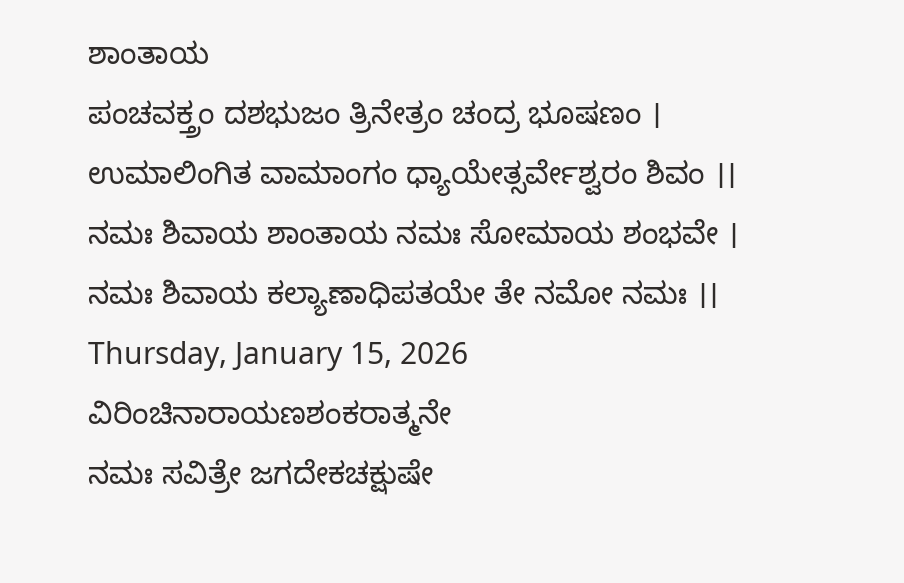ಶಾಂತಾಯ
ಪಂಚವಕ್ತ್ರಂ ದಶಭುಜಂ ತ್ರಿನೇತ್ರಂ ಚಂದ್ರ ಭೂಷಣಂ ।
ಉಮಾಲಿಂಗಿತ ವಾಮಾಂಗಂ ಧ್ಯಾಯೇತ್ಸರ್ವೇಶ್ವರಂ ಶಿವಂ ।।
ನಮಃ ಶಿವಾಯ ಶಾಂತಾಯ ನಮಃ ಸೋಮಾಯ ಶಂಭವೇ ।
ನಮಃ ಶಿವಾಯ ಕಲ್ಯಾಣಾಧಿಪತಯೇ ತೇ ನಮೋ ನಮಃ ।।
Thursday, January 15, 2026
ವಿರಿಂಚಿನಾರಾಯಣಶಂಕರಾತ್ಮನೇ
ನಮಃ ಸವಿತ್ರೇ ಜಗದೇಕಚಕ್ಷುಷೇ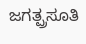ಜಗತ್ಪ್ರಸೂತಿ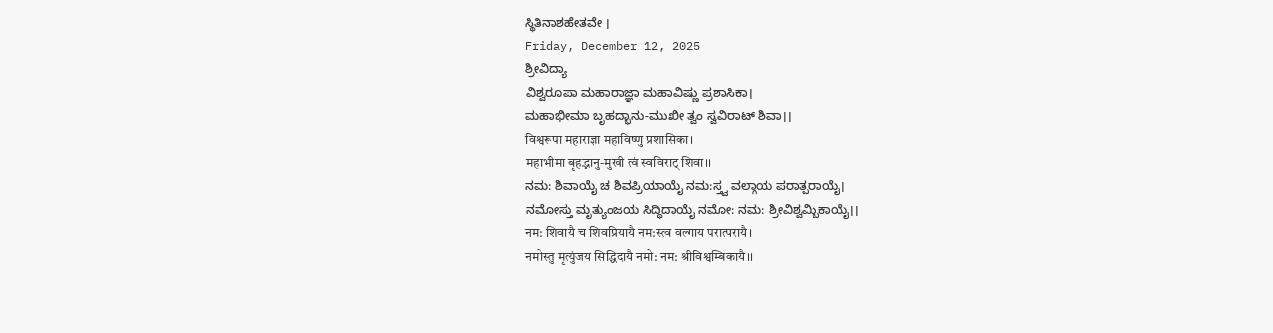ಸ್ಥಿತಿನಾಶಹೇತವೇ ।
Friday, December 12, 2025
ಶ್ರೀವಿದ್ಯಾ
ವಿಶ್ವರೂಪಾ ಮಹಾರಾಜ್ಞಾ ಮಹಾವಿಷ್ಣು ಪ್ರಶಾಸಿಕಾ।
ಮಹಾಭೀಮಾ ಬೃಹದ್ಭಾನು-ಮುಖೀ ತ್ವಂ ಸ್ವವಿರಾಟ್ ಶಿವಾ।।
विश्वरूपा महाराज्ञा महाविष्णु प्रशासिका।
महाभीमा बृहद्भानु-मुखी त्वं स्वविराट् शिवा।।
ನಮ: ಶಿವಾಯೈ ಚ ಶಿವಪ್ರಿಯಾಯೈ ನಮ:ಸ್ತ್ವ ವಲ್ಗಾಯ ಪರಾತ್ಪರಾಯೈ।
ನಮೋಸ್ತು ಮೃತ್ಯುಂಜಯ ಸಿದ್ಧಿದಾಯೈ ನಮೋ: ನಮ: ಶ್ರೀವಿಶ್ವಮ್ಬಿಕಾಯೈ।।
नम: शिवायै च शिवप्रियायै नम:स्त्व वल्गाय परात्परायै।
नमोस्तु मृत्युंजय सिद्धिदायै नमो: नम: श्रीविश्वम्बिकायै।।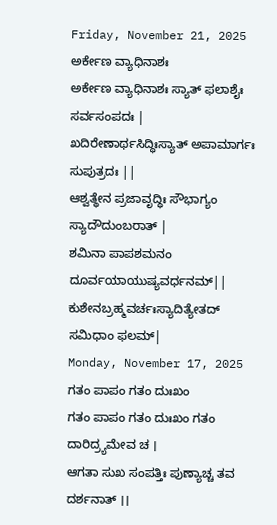Friday, November 21, 2025
ಅರ್ಕೇಣ ವ್ಯಾಧಿನಾಶಃ
ಅರ್ಕೇಣ ವ್ಯಾಧಿನಾಶಃ ಸ್ಯಾತ್ ಫಲಾಶೈಃ ಸರ್ವಸಂಪದಃ |
ಖದಿರೇಣಾರ್ಥಸಿದ್ಧಿಃಸ್ಯಾತ್ ಅಪಾಮಾರ್ಗಃ ಸುಪುತ್ರದಃ ||
ಆಶ್ವತ್ಥೇನ ಪ್ರಜಾವೃದ್ಧಿಃ ಸೌಭಾಗ್ಯಂ ಸ್ಯಾದೌದುಂಬರಾತ್ |
ಶಮಿನಾ ಪಾಪಶಮನಂ ದೂರ್ವಯಾಯುಷ್ಯವರ್ಧನಮ್||
ಕುಶೇನಬ್ರಹ್ಮವರ್ಚಃಸ್ಯಾದಿತ್ಯೇತದ್ ಸಮಿಧಾಂ ಫಲಮ್|
Monday, November 17, 2025
ಗತಂ ಪಾಪಂ ಗತಂ ದುಃಖಂ
ಗತಂ ಪಾಪಂ ಗತಂ ದುಃಖಂ ಗತಂ ದಾರಿದ್ರ್ಯಮೇವ ಚ ।
ಆಗತಾ ಸುಖ ಸಂಪತ್ತಿಃ ಪುಣ್ಯಾಚ್ಚ ತವ ದರ್ಶನಾತ್ ।।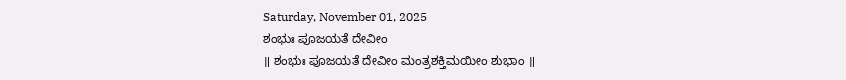Saturday, November 01, 2025
ಶಂಭುಃ ಪೂಜಯತೆ ದೇವೀಂ
॥ ಶಂಭುಃ ಪೂಜಯತೆ ದೇವೀಂ ಮಂತ್ರಶಕ್ತಿಮಯೀಂ ಶುಭಾಂ ॥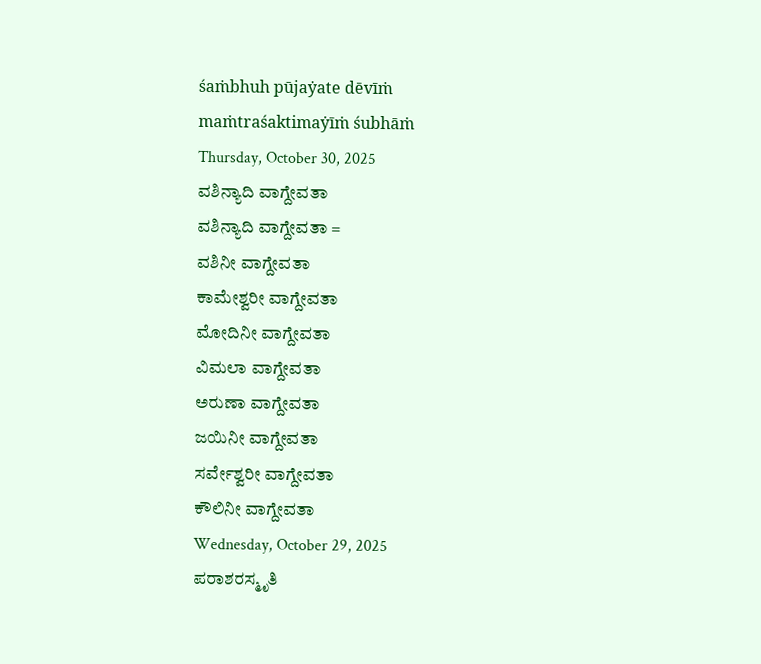śaṁbhuh pūjaẏate dēvīṁ maṁtraśaktimaẏīṁ śubhāṁ
Thursday, October 30, 2025
ವಶಿನ್ಯಾದಿ ವಾಗ್ದೇವತಾ
ವಶಿನ್ಯಾದಿ ವಾಗ್ದೇವತಾ =
ವಶಿನೀ ವಾಗ್ದೇವತಾ
ಕಾಮೇಶ್ವರೀ ವಾಗ್ದೇವತಾ
ಮೋದಿನೀ ವಾಗ್ದೇವತಾ
ವಿಮಲಾ ವಾಗ್ದೇವತಾ
ಅರುಣಾ ವಾಗ್ದೇವತಾ
ಜಯಿನೀ ವಾಗ್ದೇವತಾ
ಸರ್ವೇಶ್ವರೀ ವಾಗ್ದೇವತಾ
ಕೌಲಿನೀ ವಾಗ್ದೇವತಾ
Wednesday, October 29, 2025
ಪರಾಶರಸ್ಮೃತಿ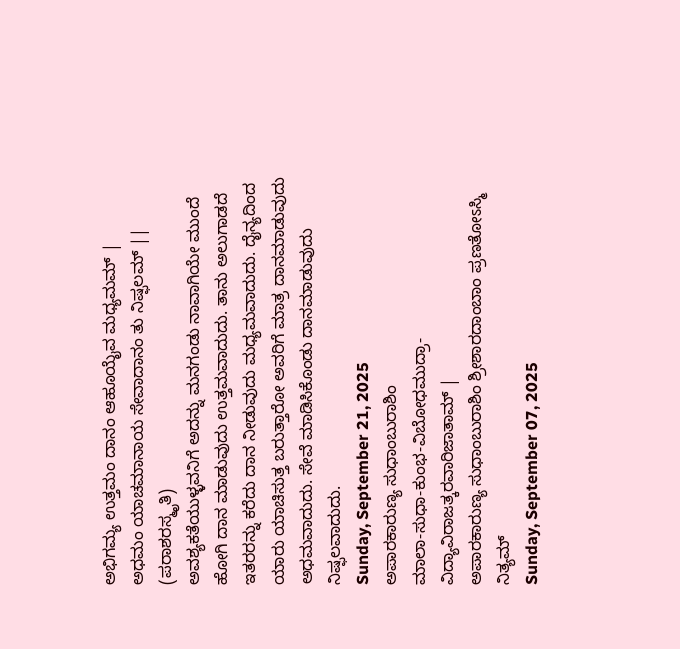ಅಭಿಗಮ್ಯ ಉತ್ತಮಂ ದಾನಂ ಆಹೂಯೈವ ಮಧ್ಯಮಮ್ |
ಅಧಮಂ ಯಾಚಮಾನಾಯ ಸೇವಾದಾನಂ ತು ನಿಷ್ಫಲಮ್ ||
(ಪರಾಶರಸ್ಮೃತಿ)
ಅವಶ್ಯಕತೆಯುಳ್ಳವನಿಗೆ ಅದನ್ನು ಮನಗಂಡು ನಾವಾಗಿಯೇ ಮುಂದೆ ಹೋಗಿ ದಾನ ಮಾಡುವುದು ಉತ್ತಮವಾದುದು. ತಾನು ಅಲುಗಾಡದೆ ಇತರರನ್ನು ಕರೆದು ದಾನ ನೀಡುವುದು ಮಧ್ಯಮವಾದುದು. ದೈನ್ಯದಿಂದ ಯಾರು ಯಾಚಿಸುತ್ತ ಬರುತ್ತಾರೋ ಅವರಿಗೆ ಮಾತ್ರ ದಾನಮಾಡುವುದು ಅಧಮವಾದುದು. ಸೇವೆ ಮಾಡಿಸಿಕೊಂಡು ದಾನಮಾಡುವುದು ನಿಷ್ಫಲವಾದುದು.
Sunday, September 21, 2025
ಅಪಾರಕಾರುಣ್ಯ ಸುಧಾಂಬುರಾಶಿಂ
ಮಾಲಾ-ಸುಧಾ-ಕುಂಭ-ವಿಬೋಧಮುದ್ರಾ-ವಿದ್ಯಾವಿರಾಜತ್ಕರವಾರಿಜಾತಾಮ್ |
ಅಪಾರಕಾರುಣ್ಯ ಸುಧಾಂಬುರಾಶಿಂ ಶ್ರೀಶಾರದಾಂಬಾಂ ಪ್ರಣತೋಽಸ್ಮಿ ನಿತ್ಯಮ್
Sunday, September 07, 2025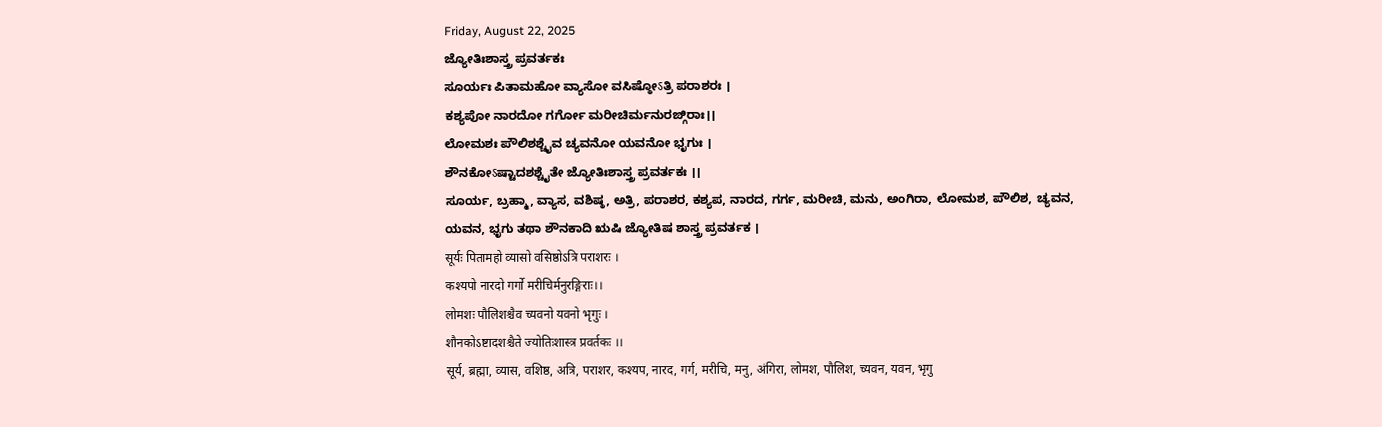Friday, August 22, 2025
ಜ್ಯೋತಿಃಶಾಸ್ತ್ರ ಪ್ರವರ್ತಕಃ
ಸೂರ್ಯಃ ಪಿತಾಮಹೋ ವ್ಯಾಸೋ ವಸಿಷ್ಠೋऽತ್ರಿ ಪರಾಶರಃ ।
ಕಶ್ಯಪೋ ನಾರದೋ ಗರ್ಗೋ ಮರೀಚಿರ್ಮನುರಙ್ಗಿರಾಃ।।
ಲೋಮಶಃ ಪೌಲಿಶಶ್ಚೈವ ಚ್ಯವನೋ ಯವನೋ ಭೃಗುಃ ।
ಶೌನಕೋऽಷ್ಟಾದಶಶ್ಚೈತೇ ಜ್ಯೋತಿಃಶಾಸ್ತ್ರ ಪ್ರವರ್ತಕಃ ।।
ಸೂರ್ಯ, ಬ್ರಹ್ಮಾ, ವ್ಯಾಸ, ವಶಿಷ್ಠ, ಅತ್ರಿ, ಪರಾಶರ, ಕಶ್ಯಪ, ನಾರದ, ಗರ್ಗ, ಮರೀಚಿ, ಮನು, ಅಂಗಿರಾ, ಲೋಮಶ, ಪೌಲಿಶ, ಚ್ಯವನ, ಯವನ, ಭೃಗು ತಥಾ ಶೌನಕಾದಿ ಋಷಿ ಜ್ಯೋತಿಷ ಶಾಸ್ತ್ರ ಪ್ರವರ್ತಕ ।
सूर्यः पितामहो व्यासो वसिष्ठोऽत्रि पराशरः ।
कश्यपो नारदो गर्गो मरीचिर्मनुरङ्गिराः।।
लोमशः पौलिशश्चैव च्यवनो यवनो भृगुः ।
शौनकोऽष्टादशश्चैते ज्योतिःशास्त्र प्रवर्तकः ।।
सूर्य, ब्रह्मा, व्यास, वशिष्ठ, अत्रि, पराशर, कश्यप, नारद, गर्ग, मरीचि, मनु, अंगिरा, लोमश, पौलिश, च्यवन, यवन, भृगु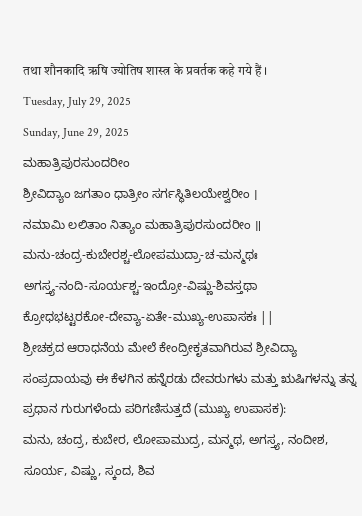तथा शौनकादि ऋषि ज्योतिष शास्त्र के प्रवर्तक कहे गये हैं ।
Tuesday, July 29, 2025
Sunday, June 29, 2025
ಮಹಾತ್ರಿಪುರಸುಂದರೀಂ
ಶ್ರೀವಿದ್ಯಾಂ ಜಗತಾಂ ಧಾತ್ರೀಂ ಸರ್ಗಸ್ಥಿತಿಲಯೇಶ್ವರೀಂ ।
ನಮಾಮಿ ಲಲಿತಾಂ ನಿತ್ಯಾಂ ಮಹಾತ್ರಿಪುರಸುಂದರೀಂ ॥
ಮನು-ಚಂದ್ರ-ಕುಬೇರಶ್ಚ-ಲೋಪಮುದ್ರಾ-ಚ-ಮನ್ಮಥಃ
ಅಗಸ್ತ್ಯ-ನಂದಿ-ಸೂರ್ಯಶ್ಚ-ಇಂದ್ರೋ-ವಿಷ್ಣು-ಶಿವಸ್ತಥಾ
ಕ್ರೋಧಭಟ್ಟರಕೋ-ದೇವ್ಯಾ-ಏತೇ-ಮುಖ್ಯ-ಉಪಾಸಕಃ ||
ಶ್ರೀಚಕ್ರದ ಆರಾಧನೆಯ ಮೇಲೆ ಕೇಂದ್ರೀಕೃತವಾಗಿರುವ ಶ್ರೀವಿದ್ಯಾ ಸಂಪ್ರದಾಯವು ಈ ಕೆಳಗಿನ ಹನ್ನೆರಡು ದೇವರುಗಳು ಮತ್ತು ಋಷಿಗಳನ್ನು ತನ್ನ ಪ್ರಧಾನ ಗುರುಗಳೆಂದು ಪರಿಗಣಿಸುತ್ತದೆ (ಮುಖ್ಯ ಉಪಾಸಕ):
ಮನು, ಚಂದ್ರ, ಕುಬೇರ, ಲೋಪಾಮುದ್ರ, ಮನ್ಮಥ, ಅಗಸ್ತ್ಯ, ನಂದೀಶ, ಸೂರ್ಯ, ವಿಷ್ಣು, ಸ್ಕಂದ, ಶಿವ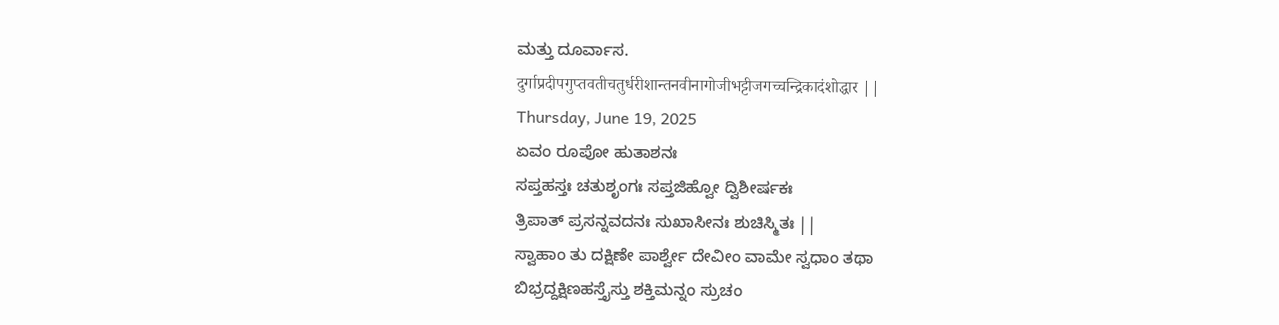ಮತ್ತು ದೂರ್ವಾಸ.
दुर्गाप्रदीपगुप्तवतीचतुर्धरीशान्तनवीनागोजीभट्टीजगच्चन्द्रिकादंशोद्धार ||
Thursday, June 19, 2025
ಏವಂ ರೂಪೋ ಹುತಾಶನಃ
ಸಪ್ತಹಸ್ತಃ ಚತುಶೃಂಗಃ ಸಪ್ತಜಿಹ್ವೋ ದ್ವಿಶೀರ್ಷಕಃ
ತ್ರಿಪಾತ್ ಪ್ರಸನ್ನವದನಃ ಸುಖಾಸೀನಃ ಶುಚಿಸ್ಮಿತಃ ||
ಸ್ವಾಹಾಂ ತು ದಕ್ಷಿಣೇ ಪಾರ್ಶ್ವೇ ದೇವೀಂ ವಾಮೇ ಸ್ವಧಾಂ ತಥಾ
ಬಿಭ್ರದ್ದಕ್ಷಿಣಹಸ್ತೈಸ್ತು ಶಕ್ತಿಮನ್ನಂ ಸ್ರುಚಂ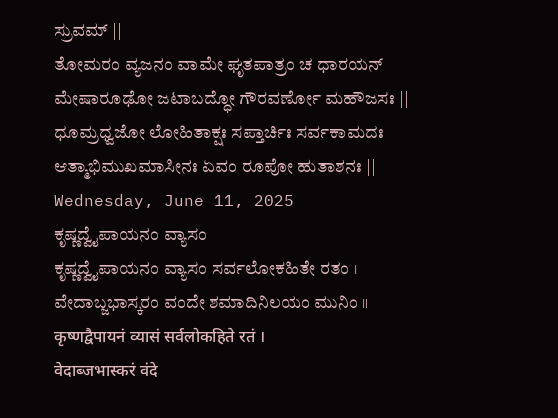ಸ್ರುವಮ್ ||
ತೋಮರಂ ವ್ಯಜನಂ ವಾಮೇ ಘೃತಪಾತ್ರಂ ಚ ಧಾರಯನ್
ಮೇಷಾರೂಢೋ ಜಟಾಬದ್ಧೋ ಗೌರವರ್ಣೋ ಮಹೌಜಸಃ ||
ಧೂಮ್ರಧ್ವಜೋ ಲೋಹಿತಾಕ್ಷಃ ಸಪ್ತಾರ್ಚಿಃ ಸರ್ವಕಾಮದಃ
ಆತ್ಮಾಭಿಮುಖಮಾಸೀನಃ ಏವಂ ರೂಪೋ ಹುತಾಶನಃ ||
Wednesday, June 11, 2025
ಕೃಷ್ಣದ್ವೈಪಾಯನಂ ವ್ಯಾಸಂ
ಕೃಷ್ಣದ್ವೈಪಾಯನಂ ವ್ಯಾಸಂ ಸರ್ವಲೋಕಹಿತೇ ರತಂ ।
ವೇದಾಬ್ಜಭಾಸ್ಕರಂ ವಂದೇ ಶಮಾದಿನಿಲಯಂ ಮುನಿಂ ॥
कृष्णद्वैपायनं व्यासं सर्वलोकहिते रतं ।
वेदाब्जभास्करं वंदे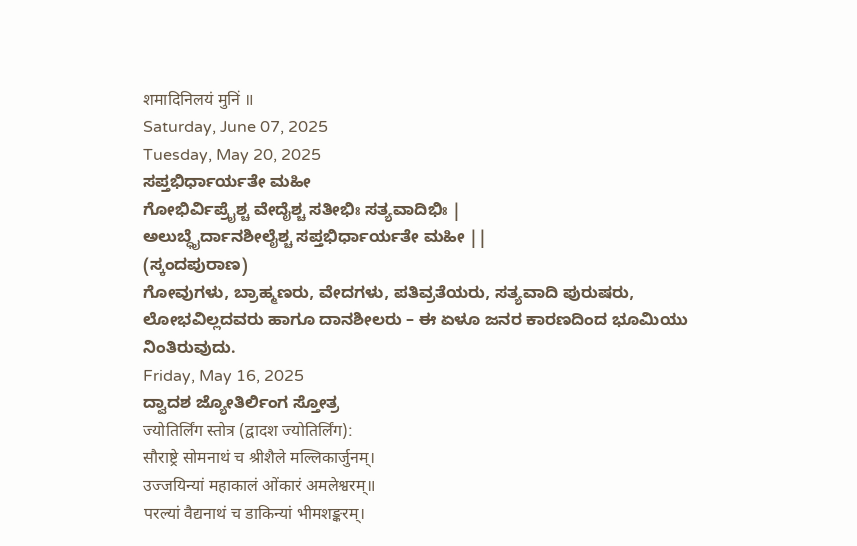शमादिनिलयं मुनिं ॥
Saturday, June 07, 2025
Tuesday, May 20, 2025
ಸಪ್ತಭಿರ್ಧಾರ್ಯತೇ ಮಹೀ
ಗೋಭಿರ್ವಿಪ್ರೈಶ್ಚ ವೇದೈಶ್ಚ ಸತೀಭಿಃ ಸತ್ಯವಾದಿಭಿಃ |
ಅಲುಬ್ಧೈರ್ದಾನಶೀಲೈಶ್ಚ ಸಪ್ತಭಿರ್ಧಾರ್ಯತೇ ಮಹೀ ||
(ಸ್ಕಂದಪುರಾಣ)
ಗೋವುಗಳು, ಬ್ರಾಹ್ಮಣರು, ವೇದಗಳು, ಪತಿವ್ರತೆಯರು, ಸತ್ಯವಾದಿ ಪುರುಷರು, ಲೋಭವಿಲ್ಲದವರು ಹಾಗೂ ದಾನಶೀಲರು – ಈ ಏಳೂ ಜನರ ಕಾರಣದಿಂದ ಭೂಮಿಯು ನಿಂತಿರುವುದು.
Friday, May 16, 2025
ದ್ವಾದಶ ಜ್ಯೋತಿರ್ಲಿಂಗ ಸ್ತೋತ್ರ
ज्योतिर्लिंग स्तोत्र (द्वादश ज्योतिर्लिंग):
सौराष्ट्रे सोमनाथं च श्रीशैले मल्लिकार्जुनम्।
उज्जयिन्यां महाकालं ओंकारं अमलेश्वरम्॥
परल्यां वैद्यनाथं च डाकिन्यां भीमशङ्करम्।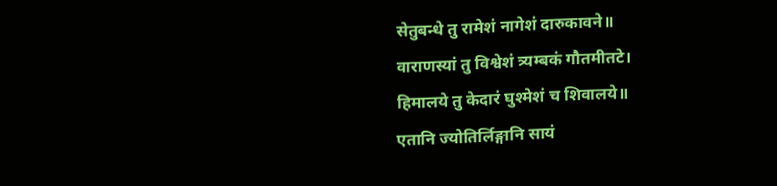सेतुबन्धे तु रामेशं नागेशं दारुकावने॥
वाराणस्यां तु विश्वेशं त्र्यम्बकं गौतमीतटे।
हिमालये तु केदारं घुश्मेशं च शिवालये॥
एतानि ज्योतिर्लिङ्गानि सायं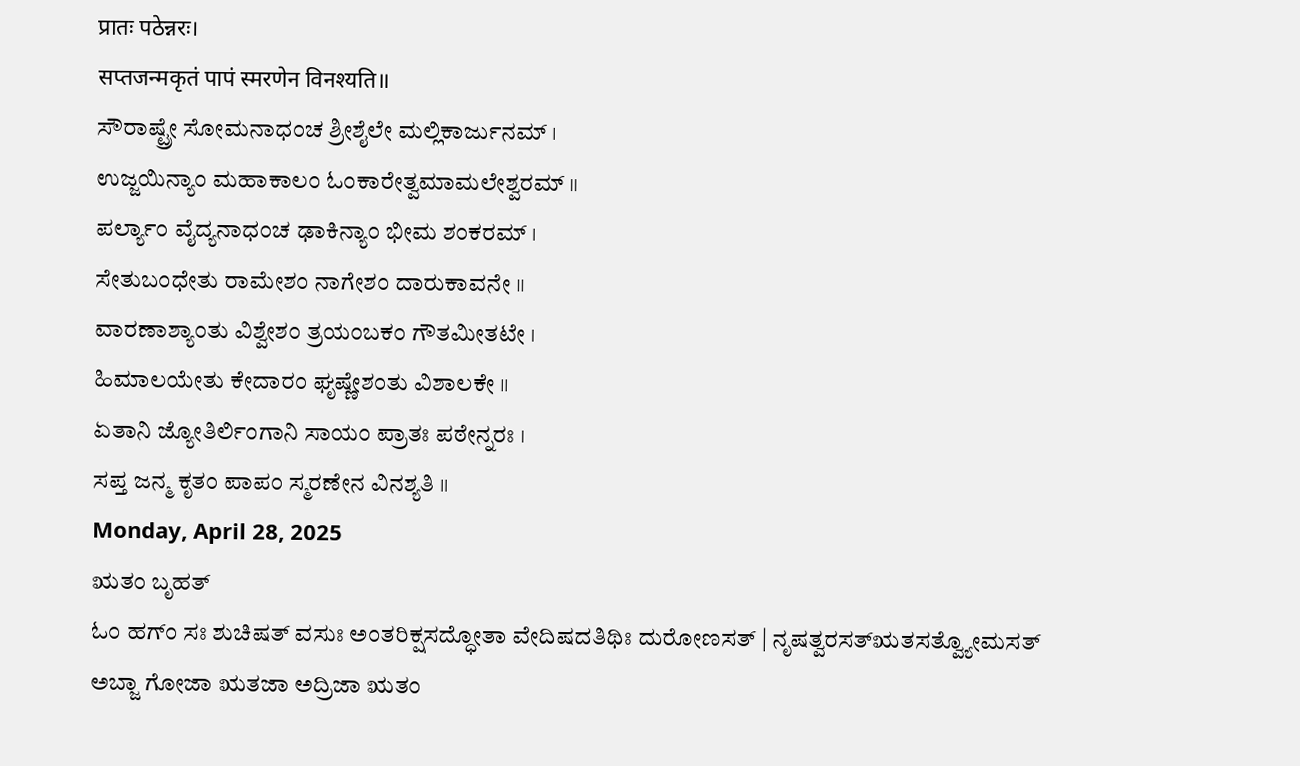प्रातः पठेन्नरः।
सप्तजन्मकृतं पापं स्मरणेन विनश्यति॥
ಸೌರಾಷ್ಟ್ರೇ ಸೋಮನಾಧಂಚ ಶ್ರೀಶೈಲೇ ಮಲ್ಲಿಕಾರ್ಜುನಮ್ ।
ಉಜ್ಜಯಿನ್ಯಾಂ ಮಹಾಕಾಲಂ ಓಂಕಾರೇತ್ವಮಾಮಲೇಶ್ವರಮ್ ॥
ಪರ್ಲ್ಯಾಂ ವೈದ್ಯನಾಧಂಚ ಢಾಕಿನ್ಯಾಂ ಭೀಮ ಶಂಕರಮ್ ।
ಸೇತುಬಂಧೇತು ರಾಮೇಶಂ ನಾಗೇಶಂ ದಾರುಕಾವನೇ ॥
ವಾರಣಾಶ್ಯಾಂತು ವಿಶ್ವೇಶಂ ತ್ರಯಂಬಕಂ ಗೌತಮೀತಟೇ ।
ಹಿಮಾಲಯೇತು ಕೇದಾರಂ ಘೃಷ್ಣೇಶಂತು ವಿಶಾಲಕೇ ॥
ಏತಾನಿ ಜ್ಯೋತಿರ್ಲಿಂಗಾನಿ ಸಾಯಂ ಪ್ರಾತಃ ಪಠೇನ್ನರಃ ।
ಸಪ್ತ ಜನ್ಮ ಕೃತಂ ಪಾಪಂ ಸ್ಮರಣೇನ ವಿನಶ್ಯತಿ ॥
Monday, April 28, 2025
ಋತಂ ಬೃಹತ್
ಓಂ ಹಗ್ಂ ಸಃ ಶುಚಿಷತ್ ವಸುಃ ಅಂತರಿಕ್ಷಸದ್ಧೋತಾ ವೇದಿಷದತಿಥಿಃ ದುರೋಣಸತ್ | ನೃಷತ್ವರಸತ್ಋತಸತ್ವ್ಯೋಮಸತ್ ಅಬ್ಜಾ ಗೋಜಾ ಋತಜಾ ಅದ್ರಿಜಾ ಋತಂ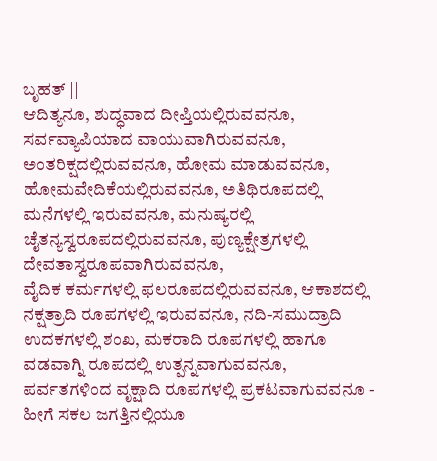ಬೃಹತ್ ||
ಆದಿತ್ಯನೂ, ಶುದ್ಧವಾದ ದೀಪ್ತಿಯಲ್ಲಿರುವವನೂ, ಸರ್ವವ್ಯಾಪಿಯಾದ ವಾಯುವಾಗಿರುವವನೂ, ಅಂತರಿಕ್ಷದಲ್ಲಿರುವವನೂ, ಹೋಮ ಮಾಡುವವನೂ, ಹೋಮವೇದಿಕೆಯಲ್ಲಿರುವವನೂ, ಅತಿಥಿರೂಪದಲ್ಲಿ ಮನೆಗಳಲ್ಲಿ ಇರುವವನೂ, ಮನುಷ್ಯರಲ್ಲಿ ಚೈತನ್ಯಸ್ವರೂಪದಲ್ಲಿರುವವನೂ, ಪುಣ್ಯಕ್ಷೇತ್ರಗಳಲ್ಲಿ ದೇವತಾಸ್ವರೂಪವಾಗಿರುವವನೂ,
ವೈದಿಕ ಕರ್ಮಗಳಲ್ಲಿ ಫಲರೂಪದಲ್ಲಿರುವವನೂ, ಆಕಾಶದಲ್ಲಿ ನಕ್ಷತ್ರಾದಿ ರೂಪಗಳಲ್ಲಿ ಇರುವವನೂ, ನದಿ-ಸಮುದ್ರಾದಿ ಉದಕಗಳಲ್ಲಿ ಶಂಖ, ಮಕರಾದಿ ರೂಪಗಳಲ್ಲಿ ಹಾಗೂ ವಡವಾಗ್ನಿ ರೂಪದಲ್ಲಿ ಉತ್ಪನ್ನವಾಗುವವನೂ, ಪರ್ವತಗಳಿಂದ ವೃಕ್ಷಾದಿ ರೂಪಗಳಲ್ಲಿ ಪ್ರಕಟವಾಗುವವನೂ - ಹೀಗೆ ಸಕಲ ಜಗತ್ತಿನಲ್ಲಿಯೂ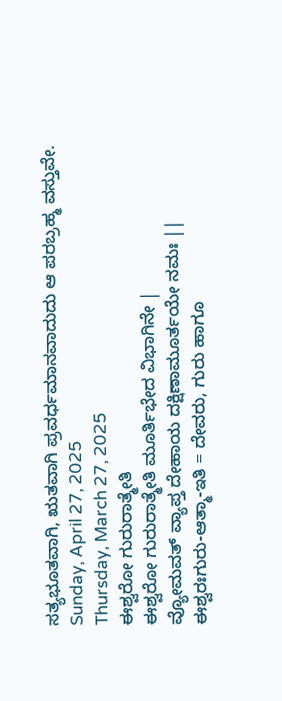ಸತ್ಯಭೂತವಾಗಿ, ಋತವಾಗಿ ಪ್ರವರ್ಧಮಾನವಾದುದು ಆ ಪರಬ್ರಹ್ಮ ವಸ್ತುವೇ.
Sunday, April 27, 2025
Thursday, March 27, 2025
ಈಶ್ವರೋ ಗುರುರಾತ್ಮೇತಿ
ಈಶ್ವರೋ ಗುರುರಾತ್ಮೇತಿ ಮೂರ್ತಿಭೇದ ವಿಭಾಗಿನೇ |
ವ್ಯೋಮವತ್ ವ್ಯಾಪ್ತ ದೇಹಾಯ ದಕ್ಷಿಣಾಮೂರ್ತಯೇ ನಮಃ ||
ಈಶ್ವರಃಗುರು-ಆತ್ಮಾ-ಇತಿ = ದೇವರು, ಗುರು ಹಾಗೂ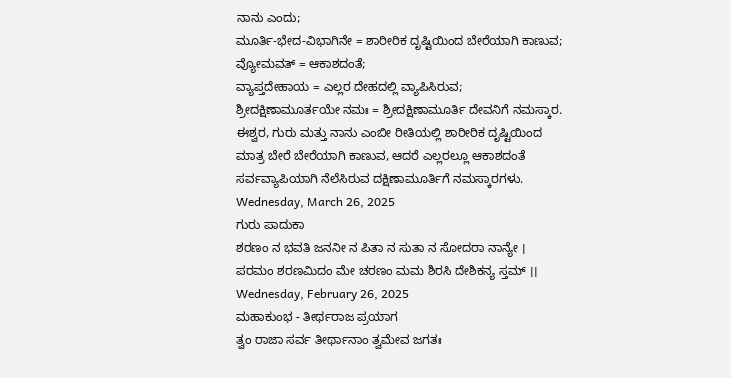ನಾನು ಎಂದು;
ಮೂರ್ತಿ-ಭೇದ-ವಿಭಾಗಿನೇ = ಶಾರೀರಿಕ ದೃಷ್ಟಿಯಿಂದ ಬೇರೆಯಾಗಿ ಕಾಣುವ;
ವ್ಯೋಮವತ್ = ಆಕಾಶದಂತೆ;
ವ್ಯಾಪ್ತದೇಹಾಯ = ಎಲ್ಲರ ದೇಹದಲ್ಲಿ ವ್ಯಾಪಿಸಿರುವ;
ಶ್ರೀದಕ್ಷಿಣಾಮೂರ್ತಯೇ ನಮಃ = ಶ್ರೀದಕ್ಷಿಣಾಮೂರ್ತಿ ದೇವನಿಗೆ ನಮಸ್ಕಾರ.
ಈಶ್ವರ, ಗುರು ಮತ್ತು ನಾನು ಎಂಬೀ ರೀತಿಯಲ್ಲಿ ಶಾರೀರಿಕ ದೃಷ್ಟಿಯಿಂದ ಮಾತ್ರ ಬೇರೆ ಬೇರೆಯಾಗಿ ಕಾಣುವ, ಆದರೆ ಎಲ್ಲರಲ್ಲೂ ಆಕಾಶದಂತೆ ಸರ್ವವ್ಯಾಪಿಯಾಗಿ ನೆಲೆಸಿರುವ ದಕ್ಷಿಣಾಮೂರ್ತಿಗೆ ನಮಸ್ಕಾರಗಳು.
Wednesday, March 26, 2025
ಗುರು ಪಾದುಕಾ
ಶರಣಂ ನ ಭವತಿ ಜನನೀ ನ ಪಿತಾ ನ ಸುತಾ ನ ಸೋದರಾ ನಾನ್ಯೇ ।
ಪರಮಂ ಶರಣಮಿದಂ ಮೇ ಚರಣಂ ಮಮ ಶಿರಸಿ ದೇಶಿಕನ್ಯ ಸ್ತಮ್ ।।
Wednesday, February 26, 2025
ಮಹಾಕುಂಭ - ತೀರ್ಥರಾಜ ಪ್ರಯಾಗ
ತ್ವಂ ರಾಜಾ ಸರ್ವ ತೀರ್ಥಾನಾಂ ತ್ವಮೇವ ಜಗತಃ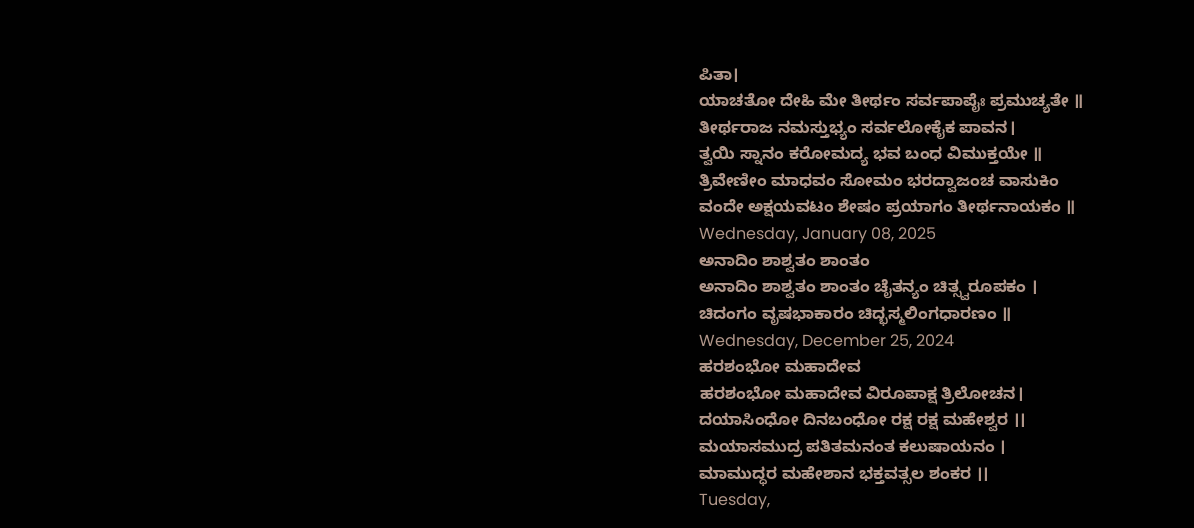ಪಿತಾ।
ಯಾಚತೋ ದೇಹಿ ಮೇ ತೀರ್ಥಂ ಸರ್ವಪಾಪೈಃ ಪ್ರಮುಚ್ಯತೇ ॥
ತೀರ್ಥರಾಜ ನಮಸ್ತುಭ್ಯಂ ಸರ್ವಲೋಕೈಕ ಪಾವನ।
ತ್ವಯಿ ಸ್ನಾನಂ ಕರೋಮದ್ಯ ಭವ ಬಂಧ ವಿಮುಕ್ತಯೇ ॥
ತ್ರಿವೇಣೀಂ ಮಾಧವಂ ಸೋಮಂ ಭರದ್ವಾಜಂಚ ವಾಸುಕಿಂ
ವಂದೇ ಅಕ್ಷಯವಟಂ ಶೇಷಂ ಪ್ರಯಾಗಂ ತೀರ್ಥನಾಯಕಂ ॥
Wednesday, January 08, 2025
ಅನಾದಿಂ ಶಾಶ್ವತಂ ಶಾಂತಂ
ಅನಾದಿಂ ಶಾಶ್ವತಂ ಶಾಂತಂ ಚೈತನ್ಯಂ ಚಿತ್ಸ್ವರೂಪಕಂ ।
ಚಿದಂಗಂ ವೃಷಭಾಕಾರಂ ಚಿದ್ಭಸ್ಮಲಿಂಗಧಾರಣಂ ॥
Wednesday, December 25, 2024
ಹರಶಂಭೋ ಮಹಾದೇವ
ಹರಶಂಭೋ ಮಹಾದೇವ ವಿರೂಪಾಕ್ಷ ತ್ರಿಲೋಚನ।
ದಯಾಸಿಂಧೋ ದಿನಬಂಧೋ ರಕ್ಷ ರಕ್ಷ ಮಹೇಶ್ವರ ।।
ಮಯಾಸಮುದ್ರ ಪತಿತಮನಂತ ಕಲುಷಾಯನಂ ।
ಮಾಮುದ್ಧರ ಮಹೇಶಾನ ಭಕ್ತವತ್ಸಲ ಶಂಕರ ।।
Tuesday,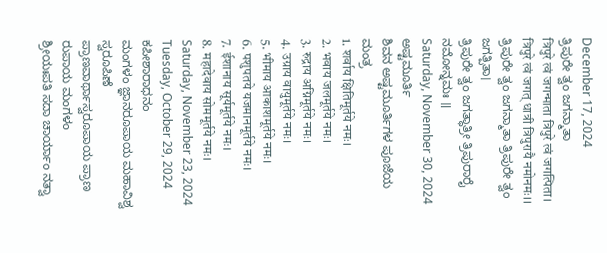December 17, 2024
ತ್ರಿಪುರೇ ತ್ವಂ ಜಗನ್ಮಾತಾ
त्रिपुरे त्वं जगन्माता त्रिपुरे त्वं जगत्पिता।
त्रिपुरे त्वं जगत् धात्री त्रिपुरायै नमोनमः।।
ತ್ರಿಪುರೇ ತ್ವಂ ಜಗನ್ಮಾತಾ ತ್ರಿಪುರೇ ತ್ವಂ ಜಗತ್ಪಿತಾ।
ತ್ರಿಪುರೇ ತ್ವಂ ಜಗತ್ಧಾತ್ರೀ ತ್ರಿಪುರಾರೈ ನಮೋನ್ನಮಃ ॥
Saturday, November 30, 2024
ಅಷ್ಟಮೂರ್ತಿ
ಶಿವನ ಅಷ್ಟಮೂರ್ತಿಗಳ ಪೂಜೆಯ ಮಂತ್ರ
1. शर्वाय क्षितिमूर्तये नमः।
2. भवाय जलमूर्तये नमः।
3. रुद्राय अग्निमूर्तये नमः।
4. उग्राय वायुमूर्तये नमः।
5. भीमाय आकाशमूर्तये नमः।
6. पशुपतये यजमानमूर्तये नमः।
7. ईशानाय सूर्यमूर्तये नमः।
8. महादेवाय सोममूर्तये नमः।
Saturday, November 23, 2024
Tuesday, October 29, 2024
ಕಪೀಶಾರಾಧನಂ
ಮಂಗಳಂ ಜ್ಞಾನರೂಪಾಯ ಮಹಾವಿಶ್ವ ಸ್ವರೂಪಿಣೆ
ಪ್ರಾಣವಾರ್ಥಾಸ್ವರೂಪಾಯ ಪ್ರಾಣ ರುಪಾಯ ಮಂಗಳಂ
ಶ್ರೀಯಃಪತಿ ಸದಾ ಚಾರ್ಯಾಂ ನತ್ವಾ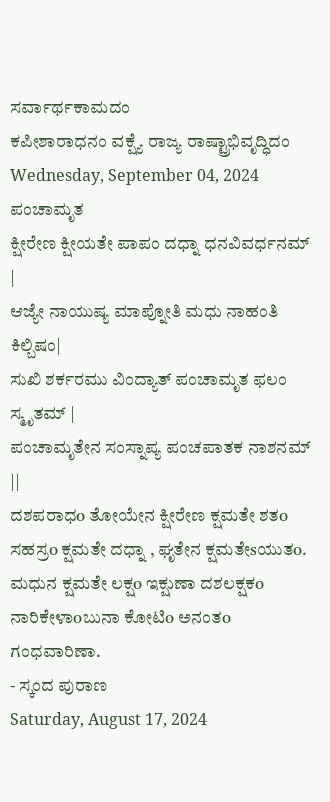ಸರ್ವಾರ್ಥಕಾಮದಂ
ಕಪೀಶಾರಾಧನಂ ವಕ್ಷ್ಯೆ ರಾಜ್ಯ ರಾಷ್ಟ್ರಾಭಿವೃದ್ಧಿದಂ
Wednesday, September 04, 2024
ಪಂಚಾಮೃತ
ಕ್ಷೀರೇಣ ಕ್ಷೀಯತೇ ಪಾಪಂ ದಧ್ನಾ ಧನವಿವರ್ಧನಮ್ |
ಆಜ್ಯೇ ನಾಯುಷ್ಯ ಮಾಪ್ನೋತಿ ಮಧು ನಾಹಂತಿ ಕಿಲ್ಬಿಷಂ|
ಸುಖಿ ಶರ್ಕರಮು ವಿಂದ್ಯಾತ್ ಪಂಚಾಮೃತ ಫಲಂ ಸ್ಮೃತಮ್ |
ಪಂಚಾಮೃತೇನ ಸಂಸ್ನಾಪ್ಯ ಪಂಚಪಾತಕ ನಾಶನಮ್ ||
ದಶಪರಾಧo ತೋಯೇನ ಕ್ಷೀರೇಣ ಕ್ಷಮತೇ ಶತo ಸಹಸ್ರo ಕ್ಷಮತೇ ದಧ್ನಾ , ಘೃತೇನ ಕ್ಷಮತೇsಯುತo.
ಮಧುನ ಕ್ಷಮತೇ ಲಕ್ಷo ಇಕ್ಷುಣಾ ದಶಲಕ್ಷಕo ನಾರಿಕೇಳಾoಬುನಾ ಕೋಟಿo ಅನಂತo ಗಂಧವಾರಿಣಾ.
- ಸ್ಕಂದ ಪುರಾಣ
Saturday, August 17, 2024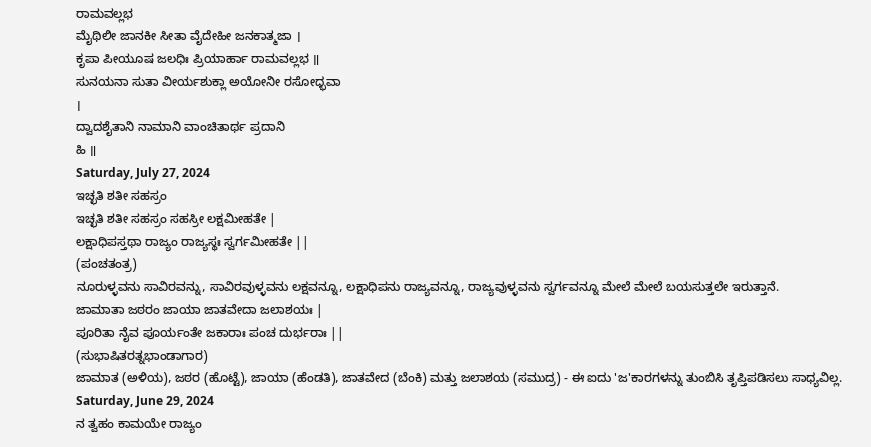ರಾಮವಲ್ಲಭ
ಮೈಥಿಲೀ ಜಾನಕೀ ಸೀತಾ ವೈದೇಹೀ ಜನಕಾತ್ಮಜಾ ।
ಕೃಪಾ ಪೀಯೂಷ ಜಲಧಿಃ ಪ್ರಿಯಾರ್ಹಾ ರಾಮವಲ್ಲಭ ॥
ಸುನಯನಾ ಸುತಾ ವೀರ್ಯಶುಕ್ಲಾ ಅಯೋನೀ ರಸೋಧ್ಭವಾ
।
ದ್ವಾದಶೈತಾನಿ ನಾಮಾನಿ ವಾಂಚಿತಾರ್ಥ ಪ್ರದಾನಿ
ಹಿ ॥
Saturday, July 27, 2024
ಇಚ್ಛತಿ ಶತೀ ಸಹಸ್ರಂ
ಇಚ್ಛತಿ ಶತೀ ಸಹಸ್ರಂ ಸಹಸ್ರೀ ಲಕ್ಷಮೀಹತೇ |
ಲಕ್ಷಾಧಿಪಸ್ತಥಾ ರಾಜ್ಯಂ ರಾಜ್ಯಸ್ಥಃ ಸ್ವರ್ಗಮೀಹತೇ ||
(ಪಂಚತಂತ್ರ)
ನೂರುಳ್ಳವನು ಸಾವಿರವನ್ನು, ಸಾವಿರವುಳ್ಳವನು ಲಕ್ಷವನ್ನೂ, ಲಕ್ಷಾಧಿಪನು ರಾಜ್ಯವನ್ನೂ, ರಾಜ್ಯವುಳ್ಳವನು ಸ್ವರ್ಗವನ್ನೂ ಮೇಲೆ ಮೇಲೆ ಬಯಸುತ್ತಲೇ ಇರುತ್ತಾನೆ.
ಜಾಮಾತಾ ಜಠರಂ ಜಾಯಾ ಜಾತವೇದಾ ಜಲಾಶಯಃ |
ಪೂರಿತಾ ನೈವ ಪೂರ್ಯಂತೇ ಜಕಾರಾಃ ಪಂಚ ದುರ್ಭರಾಃ ||
(ಸುಭಾಷಿತರತ್ನಭಾಂಡಾಗಾರ)
ಜಾಮಾತ (ಅಳಿಯ), ಜಠರ (ಹೊಟ್ಟೆ), ಜಾಯಾ (ಹೆಂಡತಿ), ಜಾತವೇದ (ಬೆಂಕಿ) ಮತ್ತು ಜಲಾಶಯ (ಸಮುದ್ರ) - ಈ ಐದು 'ಜ'ಕಾರಗಳನ್ನು ತುಂಬಿಸಿ ತೃಪ್ತಿಪಡಿಸಲು ಸಾಧ್ಯವಿಲ್ಲ.
Saturday, June 29, 2024
ನ ತ್ವಹಂ ಕಾಮಯೇ ರಾಜ್ಯಂ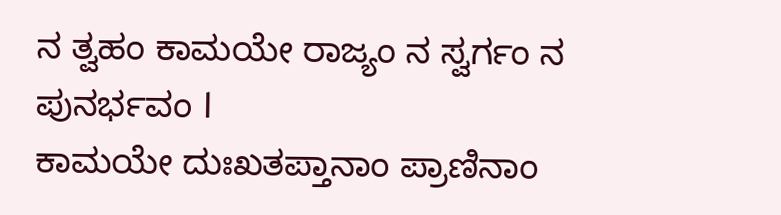ನ ತ್ವಹಂ ಕಾಮಯೇ ರಾಜ್ಯಂ ನ ಸ್ವರ್ಗಂ ನ ಪುನರ್ಭವಂ l
ಕಾಮಯೇ ದುಃಖತಪ್ತಾನಾಂ ಪ್ರಾಣಿನಾಂ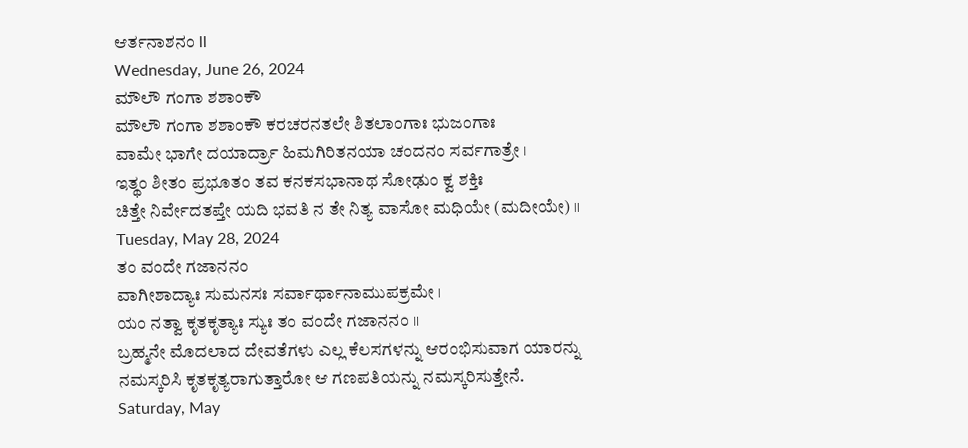ಆರ್ತನಾಶನಂ ll
Wednesday, June 26, 2024
ಮೌಲೌ ಗಂಗಾ ಶಶಾಂಕೌ
ಮೌಲೌ ಗಂಗಾ ಶಶಾಂಕೌ ಕರಚರನತಲೇ ಶಿತಲಾಂಗಾಃ ಭುಜಂಗಾಃ
ವಾಮೇ ಭಾಗೇ ದಯಾರ್ದ್ರಾ ಹಿಮಗಿರಿತನಯಾ ಚಂದನಂ ಸರ್ವಗಾತ್ರೇ ।
ಇತ್ಥಂ ಶೀತಂ ಪ್ರಭೂತಂ ತವ ಕನಕಸಭಾನಾಥ ಸೋಢುಂ ಕ್ವ ಶಕ್ತಿಃ
ಚಿತ್ತೇ ನಿರ್ವೇದತಪ್ತೇ ಯದಿ ಭವತಿ ನ ತೇ ನಿತ್ಯ ವಾಸೋ ಮಧಿಯೇ (ಮದೀಯೇ) ॥
Tuesday, May 28, 2024
ತಂ ವಂದೇ ಗಜಾನನಂ
ವಾಗೀಶಾದ್ಯಾಃ ಸುಮನಸಃ ಸರ್ವಾರ್ಥಾನಾಮುಪಕ್ರಮೇ ।
ಯಂ ನತ್ವಾ ಕೃತಕೃತ್ಯಾಃ ಸ್ಯುಃ ತಂ ವಂದೇ ಗಜಾನನಂ ॥
ಬ್ರಹ್ಮನೇ ಮೊದಲಾದ ದೇವತೆಗಳು ಎಲ್ಲ ಕೆಲಸಗಳನ್ನು ಆರಂಭಿಸುವಾಗ ಯಾರನ್ನು ನಮಸ್ಕರಿಸಿ ಕೃತಕೃತ್ಯರಾಗುತ್ತಾರೋ ಆ ಗಣಪತಿಯನ್ನು ನಮಸ್ಕರಿಸುತ್ತೇನೆ.
Saturday, May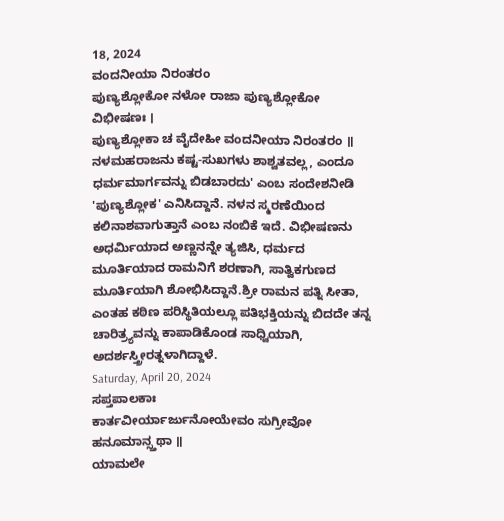18, 2024
ವಂದನೀಯಾ ನಿರಂತರಂ
ಪುಣ್ಯಶ್ಲೋಕೋ ನಳೋ ರಾಜಾ ಪುಣ್ಯಶ್ಲೋಕೋ ವಿಭೀಷಣಃ ।
ಪುಣ್ಯಶ್ಲೋಕಾ ಚ ವೈದೇಹೀ ವಂದನೀಯಾ ನಿರಂತರಂ ॥
ನಳಮಹರಾಜನು ಕಷ್ಟ-ಸುಖಗಳು ಶಾಶ್ವತವಲ್ಲ, ಎಂದೂ ಧರ್ಮಮಾರ್ಗವನ್ನು ಬಿಡಬಾರದು' ಎಂಬ ಸಂದೇಶನೀಡಿ 'ಪುಣ್ಯಶ್ಲೋಕ' ಎನಿಸಿದ್ದಾನೆ. ನಳನ ಸ್ಮರಣೆಯಿಂದ ಕಲಿನಾಶವಾಗುತ್ತಾನೆ ಎಂಬ ನಂಬಿಕೆ ಇದೆ. ವಿಭೀಷಣನು ಅಧರ್ಮಿಯಾದ ಅಣ್ಣನನ್ನೇ ತ್ಯಜಿಸಿ, ಧರ್ಮದ ಮೂರ್ತಿಯಾದ ರಾಮನಿಗೆ ಶರಣಾಗಿ, ಸಾತ್ವಿಕಗುಣದ ಮೂರ್ತಿಯಾಗಿ ಶೋಭಿಸಿದ್ದಾನೆ.ಶ್ರೀ ರಾಮನ ಪತ್ನಿ ಸೀತಾ, ಎಂತಹ ಕಠಿಣ ಪರಿಸ್ಥಿತಿಯಲ್ಲೂ ಪತಿಭಕ್ತಿಯನ್ನು ಬಿದದೇ ತನ್ನ ಚಾರಿತ್ರ್ಯವನ್ನು ಕಾಪಾಡಿಕೊಂಡ ಸಾಧ್ವಿಯಾಗಿ, ಅದರ್ಶಸ್ತ್ರೀರತ್ನಳಾಗಿದ್ದಾಳೆ.
Saturday, April 20, 2024
ಸಪ್ತಪಾಲಕಾಃ
ಕಾರ್ತವೀರ್ಯಾರ್ಜುನೋಯೇವಂ ಸುಗ್ರೀವೋ ಹನೂಮಾನ್ಸ್ತಥಾ ॥
ಯಾಮಲೇ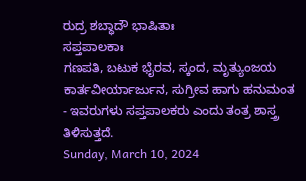ರುದ್ರ ಶಬ್ಧಾದೌ ಭಾಷಿತಾಃ
ಸಪ್ತಪಾಲಕಾಃ
ಗಣಪತಿ, ಬಟುಕ ಭೈರವ, ಸ್ಕಂದ, ಮೃತ್ಯುಂಜಯ ಕಾರ್ತವೀರ್ಯಾರ್ಜುನ, ಸುಗ್ರೀವ ಹಾಗು ಹನುಮಂತ - ಇವರುಗಳು ಸಪ್ತಪಾಲಕರು ಎಂದು ತಂತ್ರ ಶಾಸ್ತ್ರ ತಿಳಿಸುತ್ತದೆ.
Sunday, March 10, 2024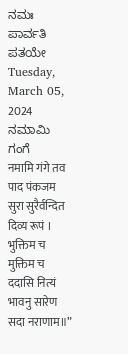ನಮಃ ಪಾರ್ವತಿ ಪತಯೇ
Tuesday, March 05, 2024
ನಮಾಮಿ ಗಂಗೆ
नमामि गंगे तव पाद पंकजम सुरा सुरैर्वन्दित दिव्य रूपं ।
भुक्तिम च मुक्तिम च ददासि नित्यं भावनु सारेण सदा नराणाम॥”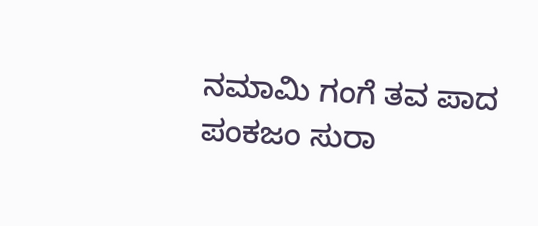ನಮಾಮಿ ಗಂಗೆ ತವ ಪಾದ ಪಂಕಜಂ ಸುರಾ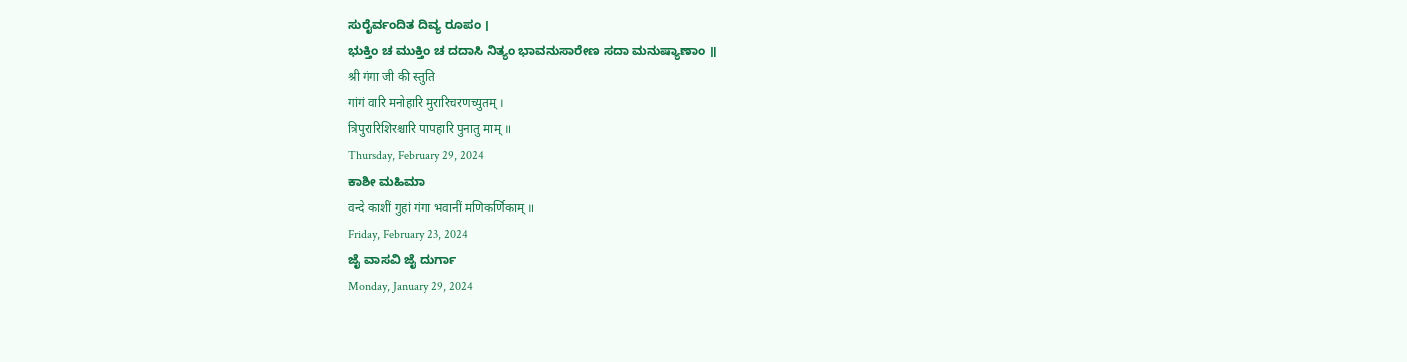ಸುರೈರ್ವಂದಿತ ದಿವ್ಯ ರೂಪಂ ।
ಭುಕ್ತಿಂ ಚ ಮುಕ್ತಿಂ ಚ ದದಾಸಿ ನಿತ್ಯಂ ಭಾವನುಸಾರೇಣ ಸದಾ ಮನುಷ್ಯಾಣಾಂ ॥
श्री गंगा जी की स्तुति
गांगं वारि मनोहारि मुरारिचरणच्युतम् ।
त्रिपुरारिशिरश्चारि पापहारि पुनातु माम् ॥
Thursday, February 29, 2024
ಕಾಶೀ ಮಹಿಮಾ
वन्दे काशीं गुहां गंगा भवानीं मणिकर्णिकाम् ॥
Friday, February 23, 2024
ಜೈ ವಾಸವಿ ಜೈ ದುರ್ಗಾ
Monday, January 29, 2024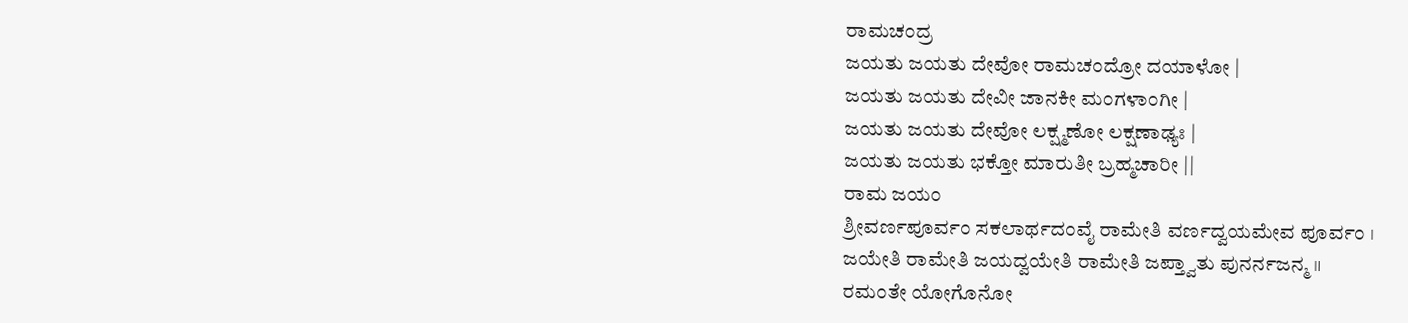ರಾಮಚಂದ್ರ
ಜಯತು ಜಯತು ದೇವೋ ರಾಮಚಂದ್ರೋ ದಯಾಳೋ |
ಜಯತು ಜಯತು ದೇವೀ ಜಾನಕೀ ಮಂಗಳಾಂಗೀ |
ಜಯತು ಜಯತು ದೇವೋ ಲಕ್ಷ್ಮಣೋ ಲಕ್ಷಣಾಢ್ಯಃ |
ಜಯತು ಜಯತು ಭಕ್ತೋ ಮಾರುತೀ ಬ್ರಹ್ಮಚಾರೀ ||
ರಾಮ ಜಯಂ
ಶ್ರೀವರ್ಣಪೂರ್ವಂ ಸಕಲಾರ್ಥದಂವೈ ರಾಮೇತಿ ವರ್ಣದ್ವಯಮೇವ ಪೂರ್ವಂ ।
ಜಯೇತಿ ರಾಮೇತಿ ಜಯದ್ವಯೇತಿ ರಾಮೇತಿ ಜಪ್ತ್ವಾತು ಪುನರ್ನಜನ್ಮ ॥
ರಮಂತೇ ಯೋಗೊನೋ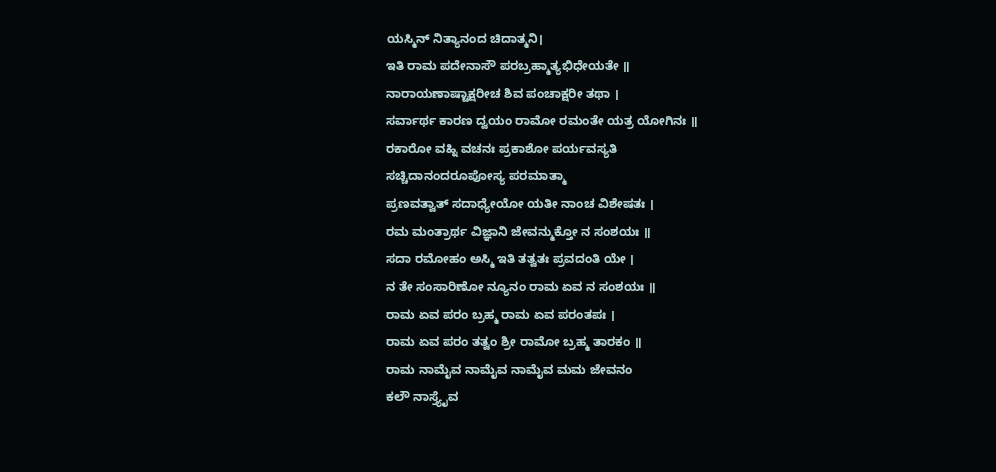ಯಸ್ಮಿನ್ ನಿತ್ಯಾನಂದ ಚಿದಾತ್ಮನಿ।
ಇತಿ ರಾಮ ಪದೇನಾಸೌ ಪರಬ್ರಹ್ಮಾತ್ಯಭಿಧೇಯತೇ ॥
ನಾರಾಯಣಾಷ್ಟಾಕ್ಷರೀಚ ಶಿವ ಪಂಚಾಕ್ಷರೀ ತಥಾ ।
ಸರ್ವಾರ್ಥ ಕಾರಣ ದ್ವಯಂ ರಾಮೋ ರಮಂತೇ ಯತ್ರ ಯೋಗಿನಃ ॥
ರಕಾರೋ ವಹ್ನಿ ವಚನಃ ಪ್ರಕಾಶೋ ಪರ್ಯವಸ್ಯತಿ
ಸಚ್ಚಿದಾನಂದರೂಪೋಸ್ಯ ಪರಮಾತ್ಮಾ
ಪ್ರಣವತ್ವಾತ್ ಸದಾಧ್ಯೇಯೋ ಯತೀ ನಾಂಚ ವಿಶೇಷತಃ ।
ರಮ ಮಂತ್ರಾರ್ಥ ವಿಜ್ಞಾನಿ ಜೇವನ್ಮುಕ್ತೋ ನ ಸಂಶಯಃ ॥
ಸದಾ ರಮೋಹಂ ಅಸ್ಮಿ ಇತಿ ತತ್ವತಃ ಪ್ರವದಂತಿ ಯೇ ।
ನ ತೇ ಸಂಸಾರಿಣೋ ನ್ಯೂನಂ ರಾಮ ಏವ ನ ಸಂಶಯಃ ॥
ರಾಮ ಏವ ಪರಂ ಬ್ರಹ್ಮ ರಾಮ ಏವ ಪರಂತಪಃ ।
ರಾಮ ಏವ ಪರಂ ತತ್ವಂ ಶ್ರೀ ರಾಮೋ ಬ್ರಹ್ಮ ತಾರಕಂ ॥
ರಾಮ ನಾಮೈವ ನಾಮೈವ ನಾಮೈವ ಮಮ ಜೇವನಂ
ಕಲೌ ನಾಸ್ತ್ಯೈವ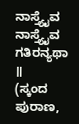ನಾಸ್ತ್ಯೈವ ನಾಸ್ತ್ಯೈವ ಗತಿರನ್ಯಥಾ ॥
(ಸ್ಕಂದ ಪುರಾಣ,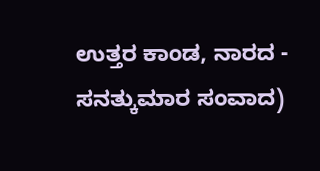ಉತ್ತರ ಕಾಂಡ, ನಾರದ - ಸನತ್ಕುಮಾರ ಸಂವಾದ)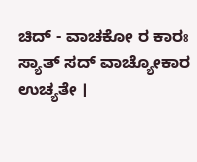ಚಿದ್ - ವಾಚಕೋ ರ ಕಾರಃ ಸ್ಯಾತ್ ಸದ್ ವಾಚ್ಯೋಕಾರ ಉಚ್ಯತೇ ।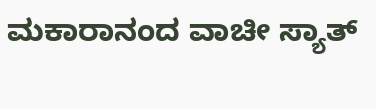ಮಕಾರಾನಂದ ವಾಚೀ ಸ್ಯಾತ್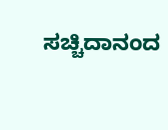ಸಚ್ಚಿದಾನಂದ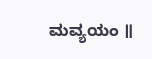ಮವ್ಯಯಂ ॥